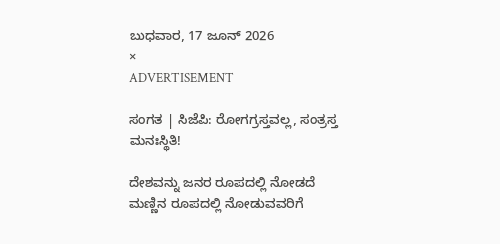ಬುಧವಾರ, 17 ಜೂನ್ 2026
×
ADVERTISEMENT

ಸಂಗತ | ಸಿಜೆಪಿ: ರೋಗಗ್ರಸ್ತವಲ್ಲ, ಸಂತ್ರಸ್ತ ಮನಃಸ್ಥಿತಿ!

ದೇಶವನ್ನು ಜನರ ರೂಪದಲ್ಲಿ ನೋಡದೆ ಮಣ್ಣಿನ ರೂಪದಲ್ಲಿ ನೋಡುವವರಿಗೆ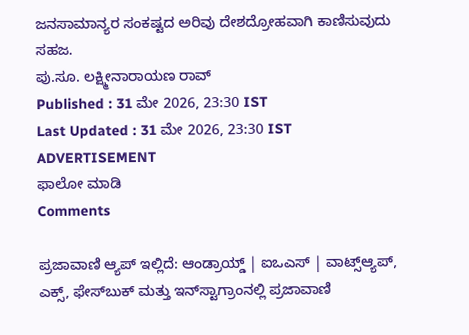ಜನಸಾಮಾನ್ಯರ ಸಂಕಷ್ಟದ ಅರಿವು ದೇಶದ್ರೋಹವಾಗಿ ಕಾಣಿಸುವುದು ಸಹಜ.
ಪು‌.ಸೂ. ಲಕ್ಷ್ಮೀನಾರಾಯಣ ರಾವ್
Published : 31 ಮೇ 2026, 23:30 IST
Last Updated : 31 ಮೇ 2026, 23:30 IST
ADVERTISEMENT
ಫಾಲೋ ಮಾಡಿ
Comments

ಪ್ರಜಾವಾಣಿ ಆ್ಯಪ್ ಇಲ್ಲಿದೆ: ಆಂಡ್ರಾಯ್ಡ್ | ಐಒಎಸ್ | ವಾಟ್ಸ್ಆ್ಯಪ್, ಎಕ್ಸ್, ಫೇಸ್‌ಬುಕ್ ಮತ್ತು ಇನ್‌ಸ್ಟಾಗ್ರಾಂನಲ್ಲಿ ಪ್ರಜಾವಾಣಿ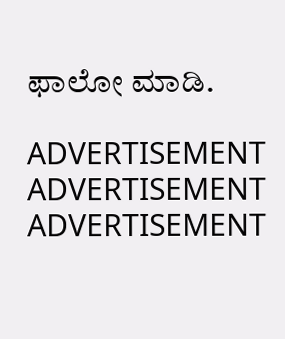ಫಾಲೋ ಮಾಡಿ.

ADVERTISEMENT
ADVERTISEMENT
ADVERTISEMENT